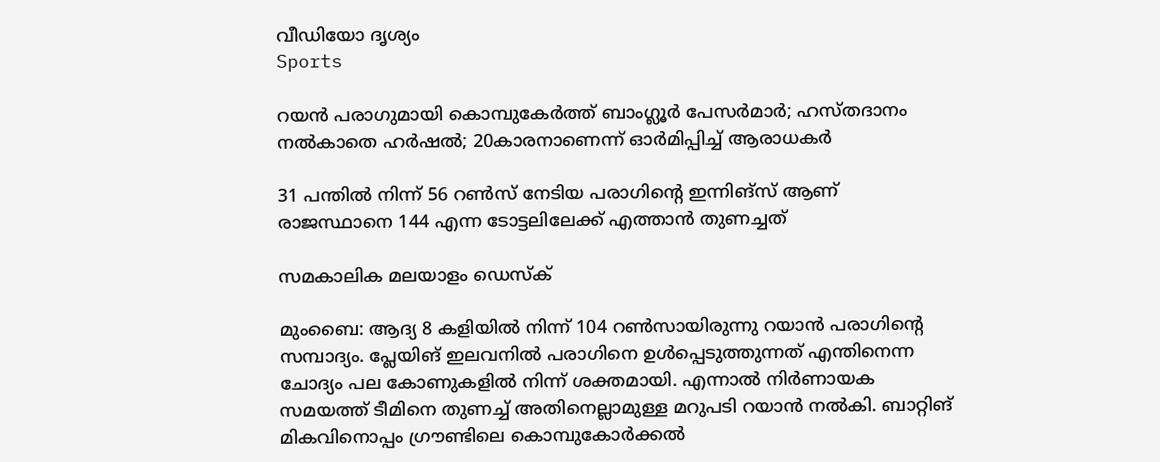വീഡിയോ ദൃശ്യം
Sports

റയന്‍ പരാഗുമായി കൊമ്പുകേര്‍ത്ത് ബാംഗ്ലൂര്‍ പേസര്‍മാര്‍; ഹസ്തദാനം നല്‍കാതെ ഹര്‍ഷല്‍; 20കാരനാണെന്ന് ഓര്‍മിപ്പിച്ച് ആരാധകര്‍

31 പന്തില്‍ നിന്ന് 56 റണ്‍സ് നേടിയ പരാഗിന്റെ ഇന്നിങ്‌സ് ആണ് രാജസ്ഥാനെ 144 എന്ന ടോട്ടലിലേക്ക് എത്താന്‍ തുണച്ചത്

സമകാലിക മലയാളം ഡെസ്ക്

മുംബൈ: ആദ്യ 8 കളിയില്‍ നിന്ന് 104 റണ്‍സായിരുന്നു റയാന്‍ പരാഗിന്റെ സമ്പാദ്യം. പ്ലേയിങ് ഇലവനില്‍ പരാഗിനെ ഉള്‍പ്പെടുത്തുന്നത് എന്തിനെന്ന ചോദ്യം പല കോണുകളില്‍ നിന്ന് ശക്തമായി. എന്നാല്‍ നിര്‍ണായക സമയത്ത് ടീമിനെ തുണച്ച് അതിനെല്ലാമുള്ള മറുപടി റയാന്‍ നല്‍കി. ബാറ്റിങ് മികവിനൊപ്പം ഗ്രൗണ്ടിലെ കൊമ്പുകോര്‍ക്കല്‍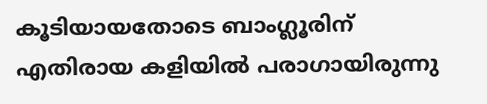കൂടിയായതോടെ ബാംഗ്ലൂരിന് എതിരായ കളിയില്‍ പരാഗായിരുന്നു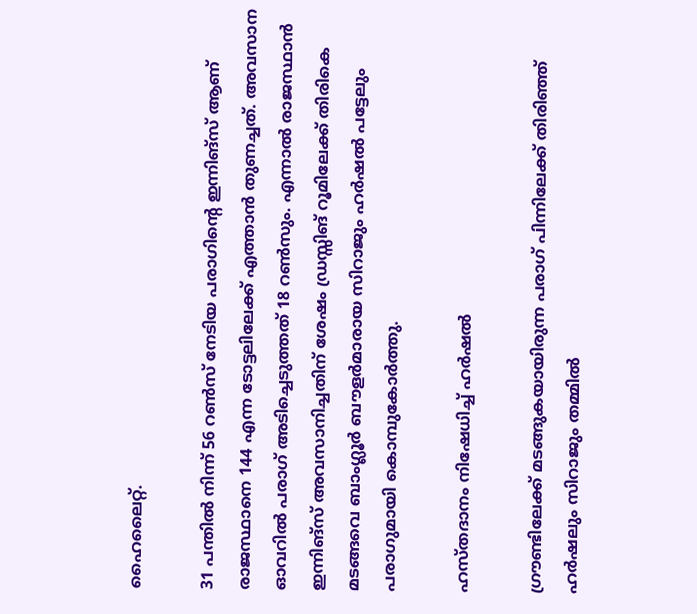ഹൈലൈറ്റ്.

31 പന്തില്‍ നിന്ന് 56 റണ്‍സ് നേടിയ പരാഗിന്റെ ഇന്നിങ്‌സ് ആണ് രാജസ്ഥാനെ 144 എന്ന ടോട്ടലിലേക്ക് എത്താന്‍ തുണച്ചത്. അവസാന ഓവറില്‍ പരാഗ് അടിച്ചെടുത്തത് 18 റണ്‍സും. എന്നാല്‍ രാജസ്ഥാന്‍ ഇന്നിങ്‌സ് അവസാനിച്ചതിന് ശേഷം ഡ്രസ്സിങ് റൂമിലേക്ക് തിരികെ മടങ്ങവെ ബാംഗ്ലൂര്‍ ബൗളര്‍മാരായ സിറാജും ഹര്‍ഷല്‍ പട്ടേലും പരാഗുമായി കൊമ്പുകോര്‍ത്തു.

ഹസ്തദാനം നിഷേധിച്ച് ഹര്‍ഷല്‍

ഗ്രൗണ്ടിലേക്ക് മടങ്ങുകയായിരുന്ന പരാഗ് പിന്നിലേക്ക് തിരിഞ്ഞ് ഹര്‍ഷലും സിറാജും തമ്മില്‍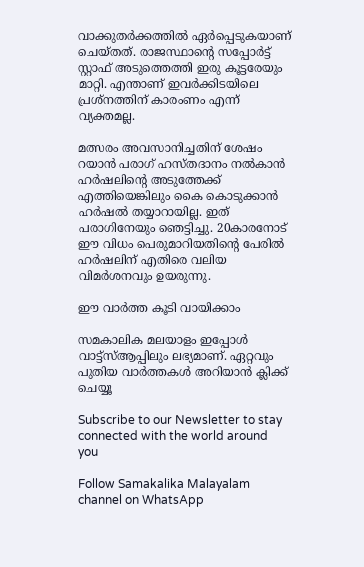വാക്കുതര്‍ക്കത്തില്‍ ഏര്‍പ്പെടുകയാണ് ചെയ്തത്. രാജസ്ഥാന്റെ സപ്പോര്‍ട്ട് സ്റ്റാഫ് അടുത്തെത്തി ഇരു കൂട്ടരേയും മാറ്റി. എന്താണ് ഇവര്‍ക്കിടയിലെ പ്രശ്‌നത്തിന് കാരംണം എന്ന് വ്യക്തമല്ല.

മത്സരം അവസാനിച്ചതിന് ശേഷം റയാന്‍ പരാഗ് ഹസ്തദാനം നല്‍കാന്‍ ഹര്‍ഷലിന്റെ അടുത്തേക്ക് എത്തിയെങ്കിലും കൈ കൊടുക്കാന്‍ ഹര്‍ഷല്‍ തയ്യാറായില്ല. ഇത് പരാഗിനേയും ഞെട്ടിച്ചു. 20കാരനോട് ഈ വിധം പെരുമാറിയതിന്റെ പേരില്‍ ഹര്‍ഷലിന് എതിരെ വലിയ വിമര്‍ശനവും ഉയരുന്നു.

ഈ വാര്‍ത്ത കൂടി വായിക്കാം

സമകാലിക മലയാളം ഇപ്പോൾ വാട്ട്‌സ്ആപ്പിലും ലഭ്യമാണ്. ഏറ്റവും പുതിയ വാർത്തകൾ അറിയാൻ ക്ലിക്ക് ചെയ്യൂ

Subscribe to our Newsletter to stay connected with the world around you

Follow Samakalika Malayalam channel on WhatsApp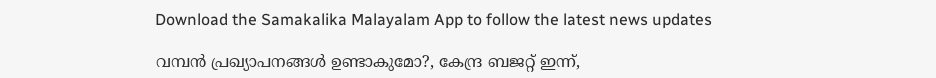Download the Samakalika Malayalam App to follow the latest news updates

വമ്പൻ പ്രഖ്യാപനങ്ങൾ ഉണ്ടാകുമോ?, കേന്ദ്ര ബജറ്റ് ഇന്ന്,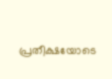പ്രതീക്ഷയോടെ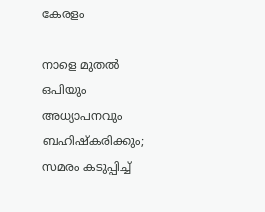കേരളം

നാളെ മുതൽ ഒപിയും അധ്യാപനവും ബഹിഷ്കരിക്കും; സമരം കടുപ്പിച്ച്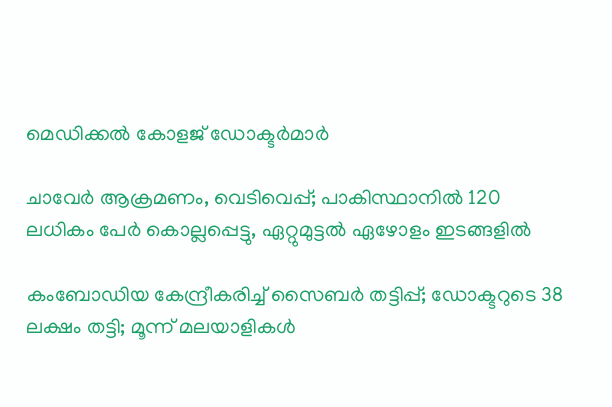മെഡിക്കൽ കോളജ് ഡോക്ടർമാർ

ചാവേര്‍ ആക്രമണം, വെടിവെപ്പ്; പാകിസ്ഥാനില്‍ 120 ലധികം പേര്‍ കൊല്ലപ്പെട്ടു, ഏറ്റുമുട്ടല്‍ ഏഴോളം ഇടങ്ങളില്‍

കംബോഡിയ കേന്ദ്രീകരിച്ച് സൈബർ തട്ടിപ്പ്; ഡോക്ടറുടെ 38 ലക്ഷം തട്ടി; മൂന്ന് മലയാളികൾ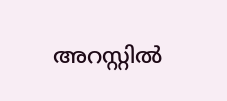അറസ്റ്റിൽ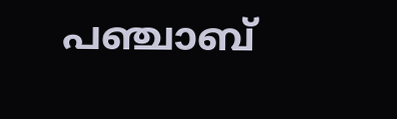പഞ്ചാബ്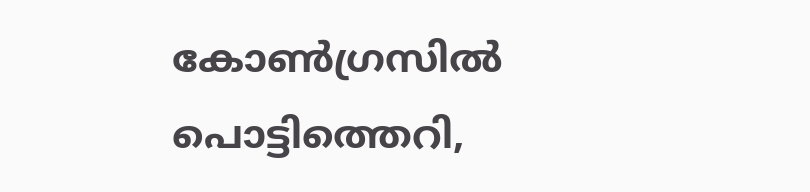കോണ്‍ഗ്രസില്‍ പൊട്ടിത്തെറി,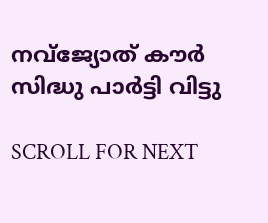നവ്ജ്യോത് കൗര്‍ സിദ്ധു പാര്‍ട്ടി വിട്ടു

SCROLL FOR NEXT